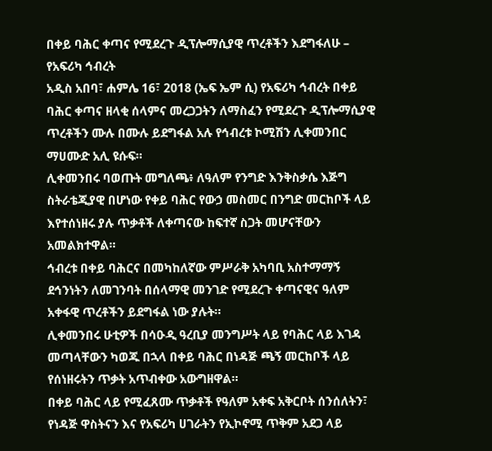በቀይ ባሕር ቀጣና የሚደረጉ ዲፕሎማሲያዊ ጥረቶችን እደግፋለሁ – የአፍሪካ ኅብረት
አዲስ አበባ፣ ሐምሌ 16፣ 2018 (ኤፍ ኤም ሲ) የአፍሪካ ኅብረት በቀይ ባሕር ቀጣና ዘላቂ ሰላምና መረጋጋትን ለማስፈን የሚደረጉ ዲፕሎማሲያዊ ጥረቶችን ሙሉ በሙሉ ይደግፋል አሉ የኅብረቱ ኮሚሽን ሊቀመንበር ማሀሙድ አሊ ዩሱፍ።
ሊቀመንበሩ ባወጡት መግለጫ፥ ለዓለም የንግድ እንቅስቃሴ እጅግ ስትራቴጂያዊ በሆነው የቀይ ባሕር የውኃ መስመር በንግድ መርከቦች ላይ እየተሰነዘሩ ያሉ ጥቃቶች ለቀጣናው ከፍተኛ ስጋት መሆናቸውን አመልክተዋል።
ኅብረቱ በቀይ ባሕርና በመካከለኛው ምሥራቅ አካባቢ አስተማማኝ ደኅንነትን ለመገንባት በሰላማዊ መንገድ የሚደረጉ ቀጣናዊና ዓለም አቀፋዊ ጥረቶችን ይደግፋል ነው ያሉት።
ሊቀመንበሩ ሁቲዎች በሳዑዲ ዓረቢያ መንግሥት ላይ የባሕር ላይ እገዳ መጣላቸውን ካወጁ በኋላ በቀይ ባሕር በነዳጅ ጫኝ መርከቦች ላይ የሰነዘሩትን ጥቃት አጥብቀው አውግዘዋል።
በቀይ ባሕር ላይ የሚፈጸሙ ጥቃቶች የዓለም አቀፍ አቅርቦት ሰንሰለትን፣ የነዳጅ ዋስትናን እና የአፍሪካ ሀገራትን የኢኮኖሚ ጥቅም አደጋ ላይ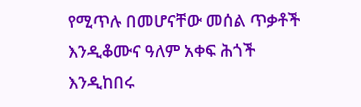የሚጥሉ በመሆናቸው መሰል ጥቃቶች እንዲቆሙና ዓለም አቀፍ ሕጎች እንዲከበሩ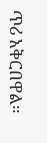ጥሪ አቅርበዋል።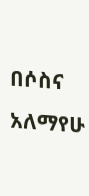በሶስና አለማየሁ